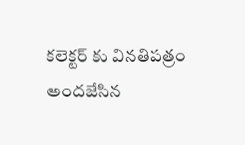కలెక్టర్ కు వినతిపత్రం అందజేసిన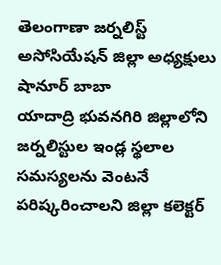తెలంగాణా జర్నలిస్ట్ అసోసియేషన్ జిల్లా అధ్యక్షులు షానూర్ బాబా
యాదాద్రి భువనగిరి జిల్లాలోని జర్నలిస్టుల ఇండ్ల స్థలాల సమస్యలను వెంటనే పరిష్కరించాలని జిల్లా కలెక్టర్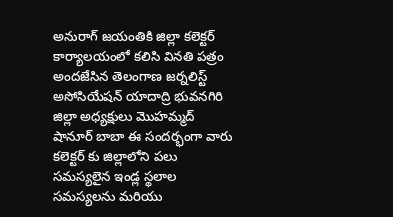అనురాగ్ జయంతికి జిల్లా కలెక్టర్ కార్యాలయంలో కలిసి వినతి పత్రం అందజేసిన తెలంగాణ జర్నలిస్ట్ అసోసియేషన్ యాదాద్రి భువనగిరి జిల్లా అధ్యక్షులు మొహమ్మద్ షానూర్ బాబా ఈ సందర్భంగా వారు కలెక్టర్ కు జిల్లాలోని పలు సమస్యలైన ఇండ్ల స్థలాల సమస్యలను మరియు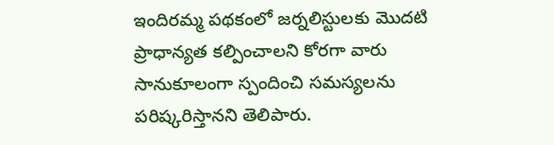ఇందిరమ్మ పథకంలో జర్నలిస్టులకు మొదటి ప్రాధాన్యత కల్పించాలని కోరగా వారు సానుకూలంగా స్పందించి సమస్యలను పరిష్కరిస్తానని తెలిపారు.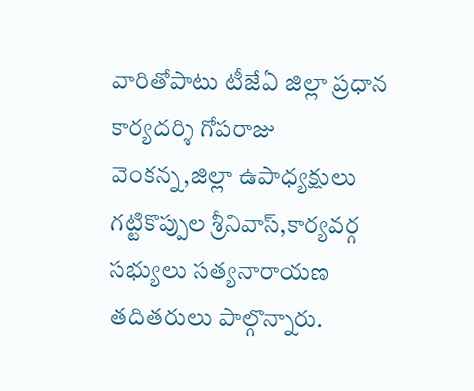వారితోపాటు టీజేఏ జిల్లా ప్రధాన కార్యదర్శి గోపరాజు వెంకన్న,జిల్లా ఉపాధ్యక్షులు గట్టికొప్పుల శ్రీనివాస్,కార్యవర్గ సభ్యులు సత్యనారాయణ తదితరులు పాల్గొన్నారు.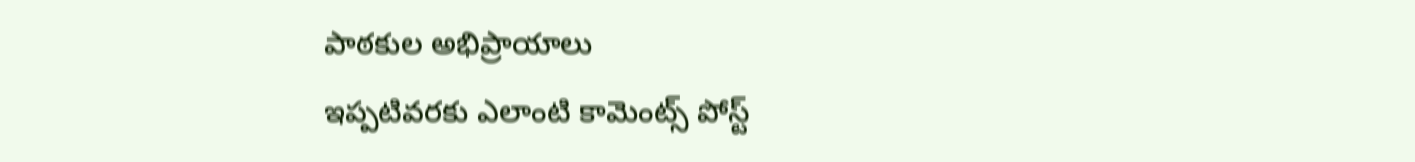పాఠకుల అభిప్రాయాలు
ఇప్పటివరకు ఎలాంటి కామెంట్స్ పోస్ట్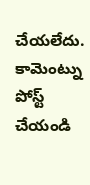చేయలేదు.
కామెంట్ను పోస్ట్ చేయండి